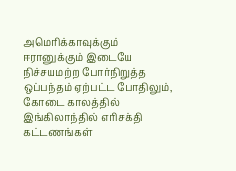அமெரிக்காவுக்கும் ஈரானுக்கும் இடையே நிச்சயமற்ற போர்நிறுத்த ஒப்பந்தம் ஏற்பட்ட போதிலும், கோடை காலத்தில் இங்கிலாந்தில் எரிசக்தி கட்டணங்கள்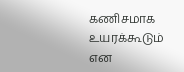கணிசமாக உயரக்கூடும் என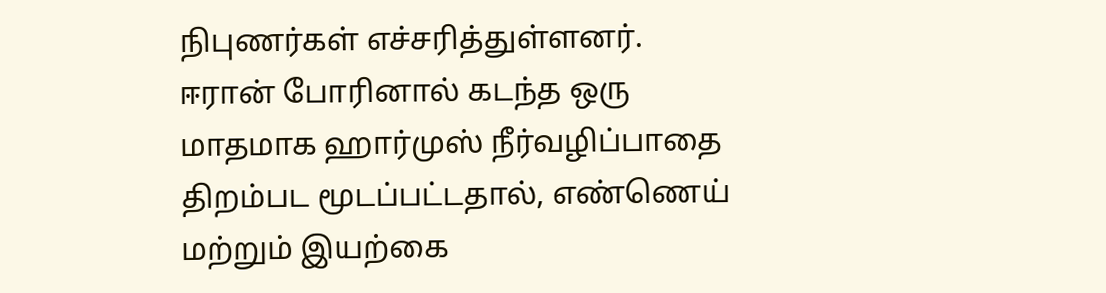நிபுணர்கள் எச்சரித்துள்ளனர்.
ஈரான் போரினால் கடந்த ஒரு மாதமாக ஹார்முஸ் நீர்வழிப்பாதை திறம்பட மூடப்பட்டதால், எண்ணெய் மற்றும் இயற்கை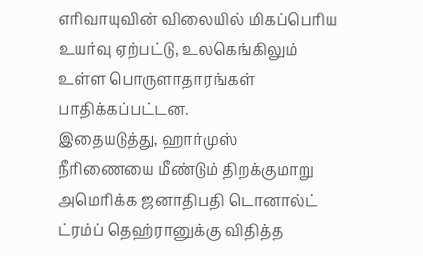எரிவாயுவின் விலையில் மிகப்பெரிய உயர்வு ஏற்பட்டு, உலகெங்கிலும் உள்ள பொருளாதாரங்கள் பாதிக்கப்பட்டன.
இதையடுத்து, ஹார்முஸ் நீரிணையை மீண்டும் திறக்குமாறு அமெரிக்க ஜனாதிபதி டொனால்ட் ட்ரம்ப் தெஹ்ரானுக்கு விதித்த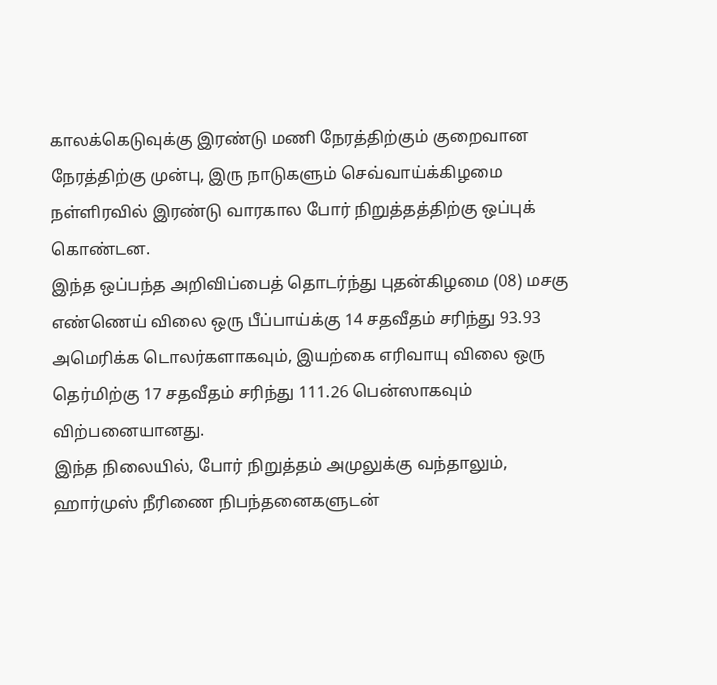காலக்கெடுவுக்கு இரண்டு மணி நேரத்திற்கும் குறைவான நேரத்திற்கு முன்பு, இரு நாடுகளும் செவ்வாய்க்கிழமை நள்ளிரவில் இரண்டு வாரகால போர் நிறுத்தத்திற்கு ஒப்புக் கொண்டன.
இந்த ஒப்பந்த அறிவிப்பைத் தொடர்ந்து புதன்கிழமை (08) மசகு எண்ணெய் விலை ஒரு பீப்பாய்க்கு 14 சதவீதம் சரிந்து 93.93 அமெரிக்க டொலர்களாகவும், இயற்கை எரிவாயு விலை ஒரு தெர்மிற்கு 17 சதவீதம் சரிந்து 111.26 பென்ஸாகவும் விற்பனையானது.
இந்த நிலையில், போர் நிறுத்தம் அமுலுக்கு வந்தாலும், ஹார்முஸ் நீரிணை நிபந்தனைகளுடன்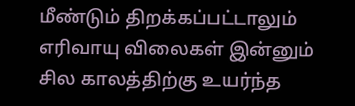மீண்டும் திறக்கப்பட்டாலும் எரிவாயு விலைகள் இன்னும் சில காலத்திற்கு உயர்ந்த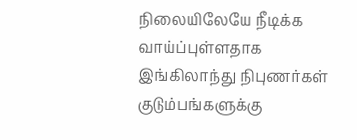நிலையிலேயே நீடிக்க வாய்ப்புள்ளதாக இங்கிலாந்து நிபுணர்கள் குடும்பங்களுக்கு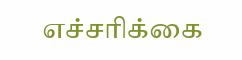எச்சரிக்கை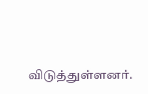விடுத்துள்ளனர்.